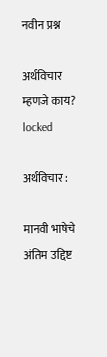नवीन प्रश्न

अर्थविचार म्हणजे काय? locked

अर्थविचार :

मानवी भाषेचे अंतिम उद्दिष्ट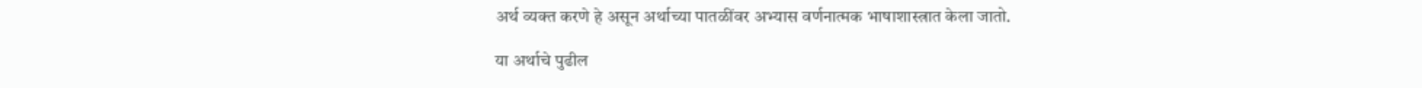अर्थ व्यक्त करणे हे असून अर्थाच्या पातळींवर अभ्यास वर्णनात्मक भाषाशास्त्रात केला जातो.

या अर्थाचे पुढील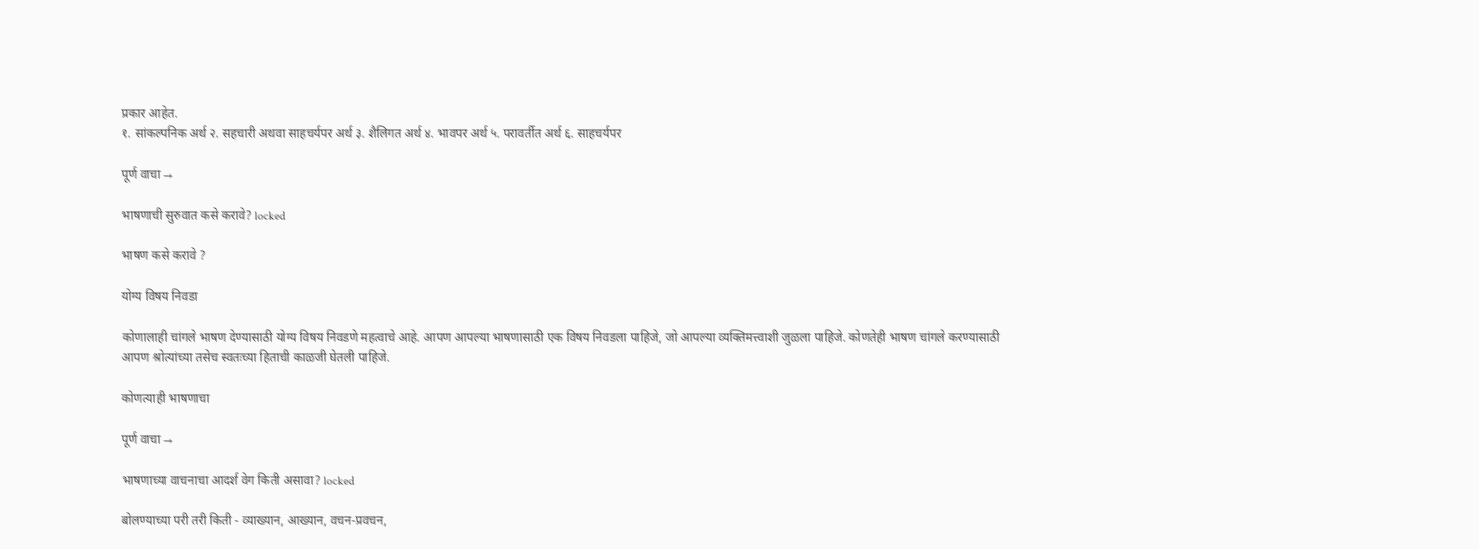प्रकार आहेत.
१. सांकल्पनिक अर्थ २. सहचारी अथवा साहचर्यपर अर्थ ३. शैलिगत अर्थ ४. भावपर अर्थ ५. परावर्तीत अर्थ ६. साहचर्यपर

पूर्ण वाचा →

भाषणाची सुरुवात कसे करावे? locked

भाषण कसे करावे ?

योग्य विषय निवडा

कोणालाही चांगले भाषण देण्यासाठी योग्य विषय निवडणे महत्वाचे आहे. आपण आपल्या भाषणासाठी एक विषय निवडला पाहिजे, जो आपल्या व्यक्तिमत्त्वाशी जुळला पाहिजे. कोणतेही भाषण चांगले करण्यासाठी आपण श्रोत्यांच्या तसेच स्वतःच्या हिताची काळजी घेतली पाहिजे.

कोणत्याही भाषणाचा

पूर्ण वाचा →

भाषणाच्या वाचनाचा आदर्श वेग किती असावा? locked

बोलण्याच्या परी तरी किती - व्याख्यान, आख्यान, वचन-प्रवचन,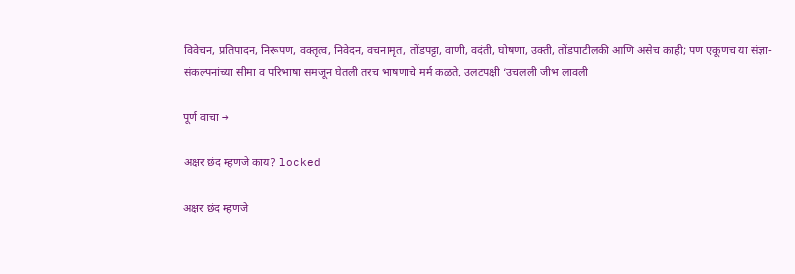विवेचन, प्रतिपादन, निरूपण, वक्तृत्व, निवेदन, वचनामृत, तोंडपट्टा, वाणी, वदंती, घोषणा, उक्ती, तोंडपाटीलकी आणि असेच काही; पण एकूणच या संज्ञा-संकल्पनांच्या सीमा व परिभाषा समजून घेतली तरच भाषणाचे मर्म कळते. उलटपक्षी ‘उचलली जीभ लावली

पूर्ण वाचा →

अक्षर छंद म्हणजे काय? locked

अक्षर छंद म्हणजे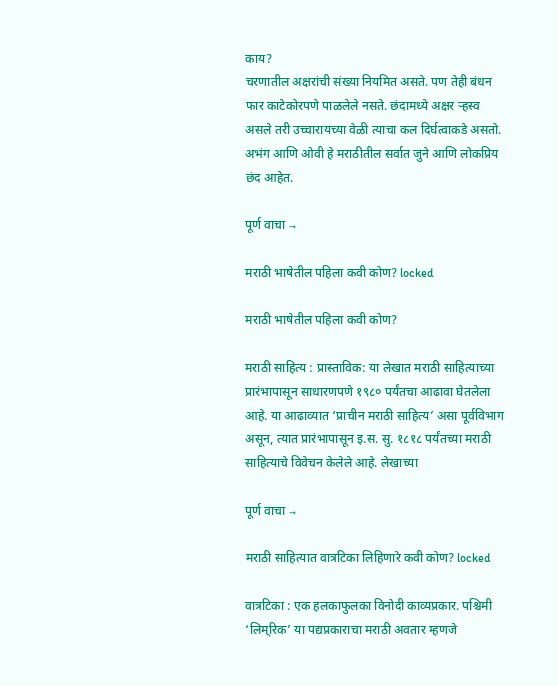काय?
चरणातील अक्षरांची संख्या नियमित असते. पण तेही बंधन फार काटेकोरपणे पाळलेले नसते. छंदामध्ये अक्षर ऱ्हस्व असले तरी उच्चारायच्या वेळी त्याचा कल दिर्घत्वाकडे असतो. अभंग आणि ओवी हे मराठीतील सर्वात जुने आणि लोकप्रिय छंद आहेत.

पूर्ण वाचा →

मराठी भाषेतील पहिला कवी कोण? locked

मराठी भाषेतील पहिला कवी कोण?

मराठी साहित्य : प्रास्ताविक: या लेखात मराठी साहित्याच्या प्रारंभापासून साधारणपणे १९८० पर्यंतचा आढावा घेतलेला आहे. या आढाव्यात ‘प्राचीन मराठी साहित्य’ असा पूर्वविभाग असून, त्यात प्रारंभापासून इ.स. सु. १८१८ पर्यंतच्या मराठी साहित्याचे विवेचन केलेले आहे. लेखाच्या

पूर्ण वाचा →

मराठी साहित्यात वात्रटिका लिहिणारे कवी कोण? locked

वात्रटिका : एक हलकाफुलका विनोदी काव्यप्रकार. पश्चिमी ‘लिम्‌‌रिक’ या पद्यप्रकाराचा मराठी अवतार म्हणजे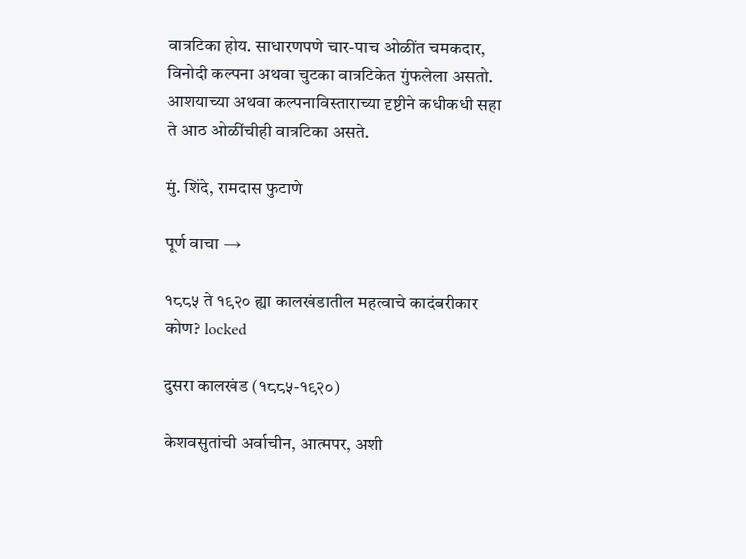वात्रटिका होय. साधारणपणे चार-पाच ओळींत चमकदार, विनोदी कल्पना अथवा चुटका वात्रटिकेत गुंफलेला असतो. आशयाच्या अथवा कल्पनाविस्ताराच्या दृष्टीने कधीकधी सहा ते आठ ओळींचीही वात्रटिका असते.

मुं. शिंदे, रामदास फुटाणे

पूर्ण वाचा →

१८८५ ते १९२० ह्या कालखंडातील महत्वाचे कादंबरीकार कोण? locked

दुसरा कालखंड (१८८५-१९२०)

केशवसुतांची अर्वाचीन, आत्मपर, अशी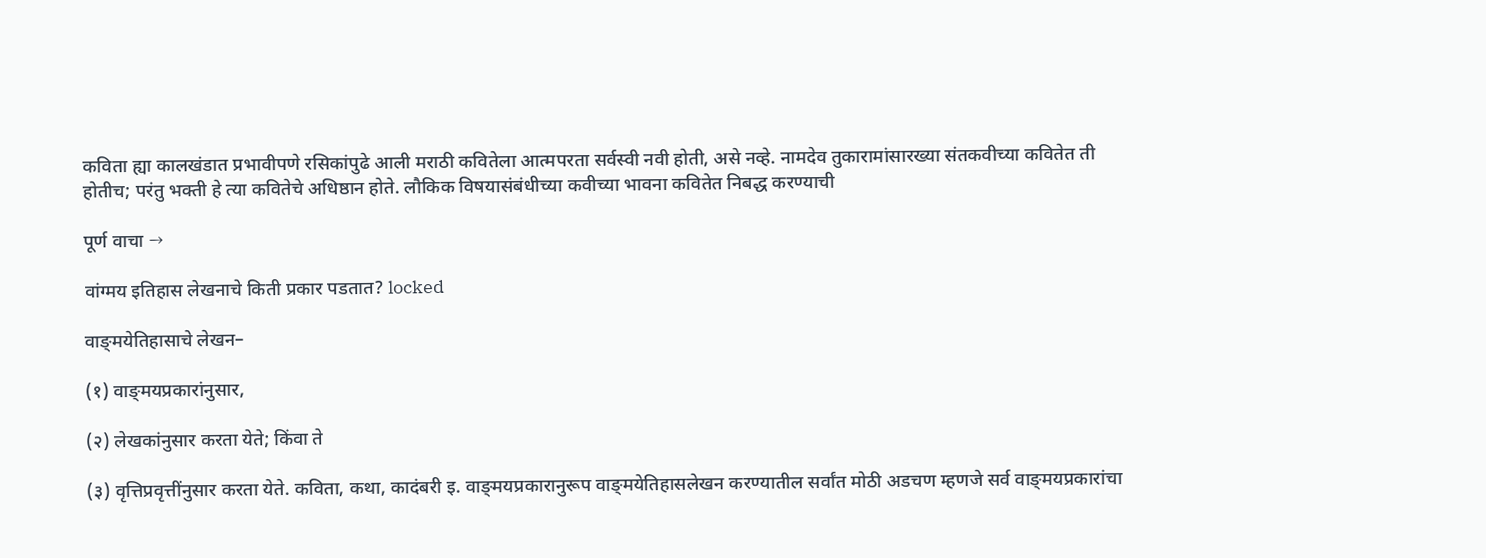कविता ह्या कालखंडात प्रभावीपणे रसिकांपुढे आली मराठी कवितेला आत्मपरता सर्वस्वी नवी होती, असे नव्हे. नामदेव तुकारामांसारख्या संतकवीच्या कवितेत ती होतीच; परंतु भक्ती हे त्या कवितेचे अधिष्ठान होते. लौकिक विषयासंबंधीच्या कवीच्या भावना कवितेत निबद्ध करण्याची

पूर्ण वाचा →

वांग्मय इतिहास लेखनाचे किती प्रकार पडतात? locked

वाङ्‌मयेतिहासाचे लेखन–

(१) वाङ्‌मयप्रकारांनुसार,

(२) लेखकांनुसार करता येते; किंवा ते

(३) वृत्तिप्रवृत्तींनुसार करता येते. कविता, कथा, कादंबरी इ. वाङ्‌मयप्रकारानुरूप वाङ्‌मयेतिहासलेखन करण्यातील सर्वांत मोठी अडचण म्हणजे सर्व वाङ्‌मयप्रकारांचा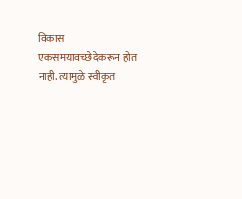विकास एकसमयावच्छेदेकरून होत नाही. त्यामुळे स्वीकृत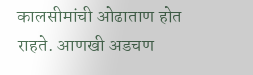कालसीमांची ओढाताण होत राहते. आणखी अडचण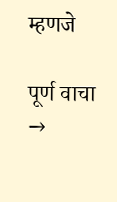म्हणजे

पूर्ण वाचा →